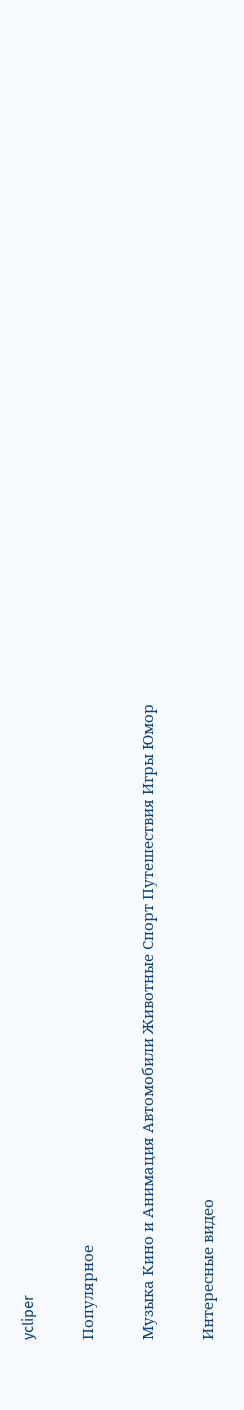ycliper

Популярное

Музыка Кино и Анимация Автомобили Животные Спорт Путешествия Игры Юмор

Интересные видео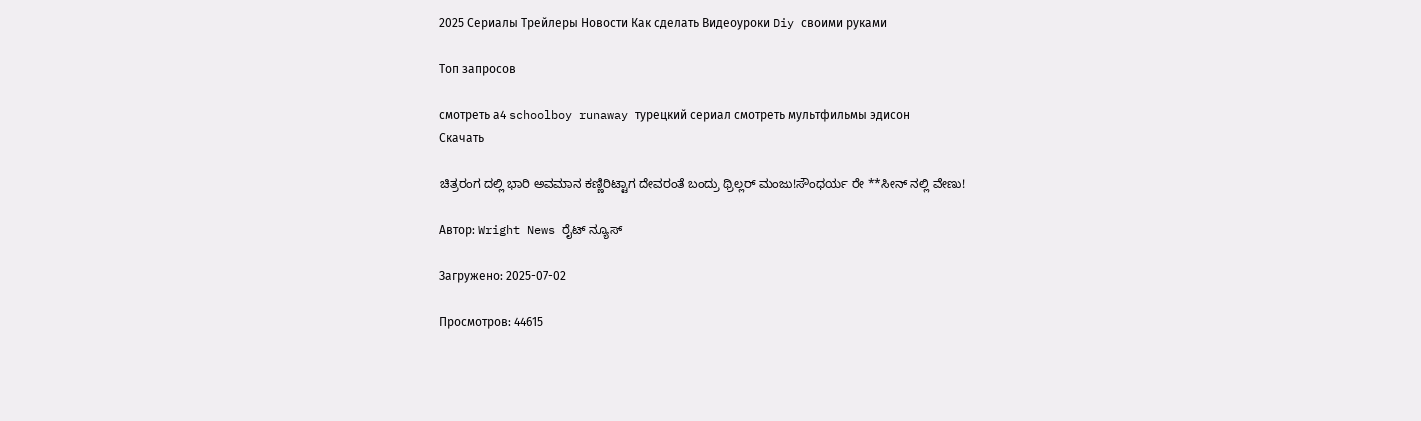2025 Сериалы Трейлеры Новости Как сделать Видеоуроки Diy своими руками

Топ запросов

смотреть а4 schoolboy runaway турецкий сериал смотреть мультфильмы эдисон
Скачать

ಚಿತ್ರರಂಗ ದಲ್ಲಿ ಭಾರಿ ಅವಮಾನ ಕಣ್ಣಿರಿಟ್ಟಾಗ ದೇವರಂತೆ ಬಂದ್ರು ಥ್ರಿಲ್ಲರ್ ಮಂಜು!ಸೌಂಧರ್ಯ ರೇ **ಸೀನ್ ನಲ್ಲಿ ವೇಣು!

Автор: Wright News ರೈಟ್ ನ್ಯೂಸ್

Загружено: 2025-07-02

Просмотров: 44615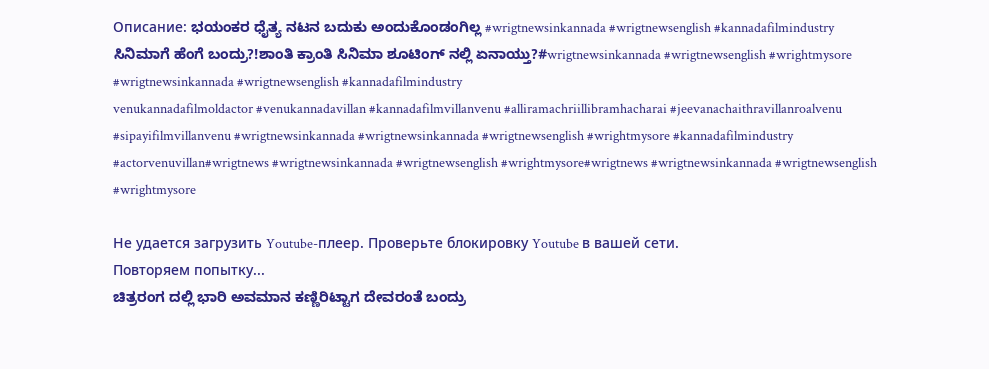Описание: ಭಯಂಕರ ಧೈತ್ಯ ನಟನ ಬದುಕು ಅಂದುಕೊಂಡಂಗಿಲ್ಲ #wrigtnewsinkannada #wrigtnewsenglish #kannadafilmindustry
ಸಿನಿಮಾಗೆ ಹೆಂಗೆ ಬಂದ್ರು?!ಶಾಂತಿ ಕ್ರಾಂತಿ ಸಿನಿಮಾ ಶೂಟಿಂಗ್ ನಲ್ಲಿ ಏನಾಯ್ತು?#wrigtnewsinkannada #wrigtnewsenglish #wrightmysore #wrigtnewsinkannada #wrigtnewsenglish #kannadafilmindustry
venukannadafilmoldactor #venukannadavillan #kannadafilmvillanvenu #alliramachriillibramhacharai #jeevanachaithravillanroalvenu #sipayifilmvillanvenu #wrigtnewsinkannada #wrigtnewsinkannada #wrigtnewsenglish #wrightmysore #kannadafilmindustry #actorvenuvillan#wrigtnews #wrigtnewsinkannada #wrigtnewsenglish #wrightmysore#wrigtnews #wrigtnewsinkannada #wrigtnewsenglish #wrightmysore

Не удается загрузить Youtube-плеер. Проверьте блокировку Youtube в вашей сети.
Повторяем попытку...
ಚಿತ್ರರಂಗ ದಲ್ಲಿ ಭಾರಿ ಅವಮಾನ ಕಣ್ಣಿರಿಟ್ಟಾಗ ದೇವರಂತೆ ಬಂದ್ರು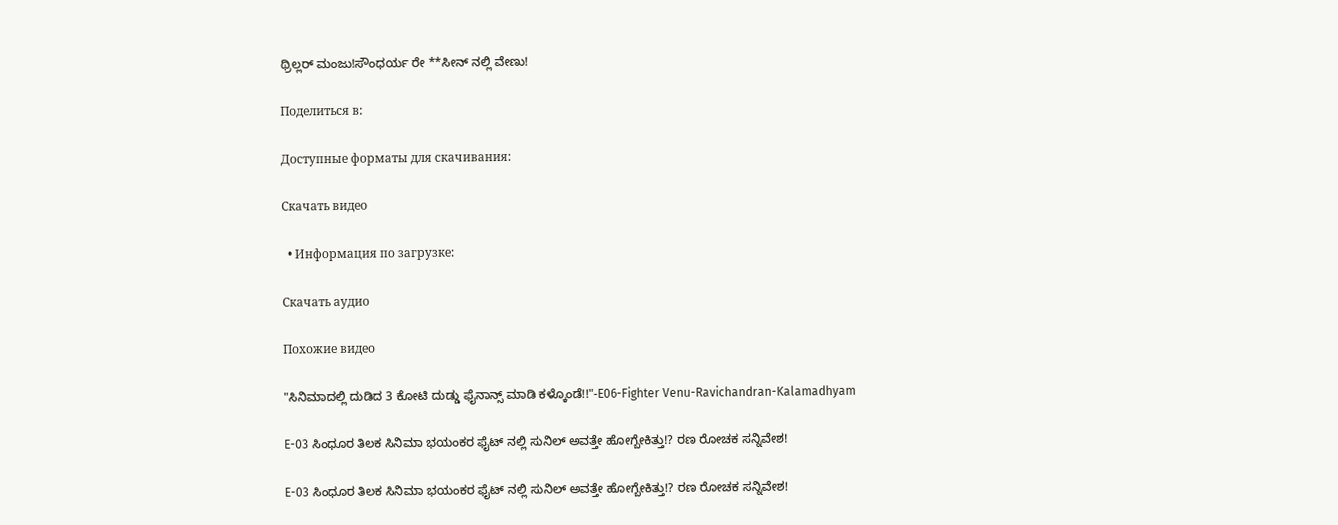ಥ್ರಿಲ್ಲರ್ ಮಂಜು!ಸೌಂಧರ್ಯ ರೇ **ಸೀನ್ ನಲ್ಲಿ ವೇಣು!

Поделиться в:

Доступные форматы для скачивания:

Скачать видео

  • Информация по загрузке:

Скачать аудио

Похожие видео

"ಸಿನಿಮಾದಲ್ಲಿ ದುಡಿದ 3 ಕೋಟಿ ದುಡ್ಡು ಫೈನಾನ್ಸ್ ಮಾಡಿ ಕಳ್ಕೊಂಡೆ!!"-E06-Fighter Venu-Ravichandran-Kalamadhyam

E-03 ಸಿಂಧೂರ ತಿಲಕ ಸಿನಿಮಾ ಭಯಂಕರ ಫೈಟ್ ನಲ್ಲಿ ಸುನಿಲ್ ಅವತ್ತೇ ಹೋಗ್ಬೇಕಿತ್ತು!? ರಣ ರೋಚಕ ಸನ್ನಿವೇಶ!

E-03 ಸಿಂಧೂರ ತಿಲಕ ಸಿನಿಮಾ ಭಯಂಕರ ಫೈಟ್ ನಲ್ಲಿ ಸುನಿಲ್ ಅವತ್ತೇ ಹೋಗ್ಬೇಕಿತ್ತು!? ರಣ ರೋಚಕ ಸನ್ನಿವೇಶ!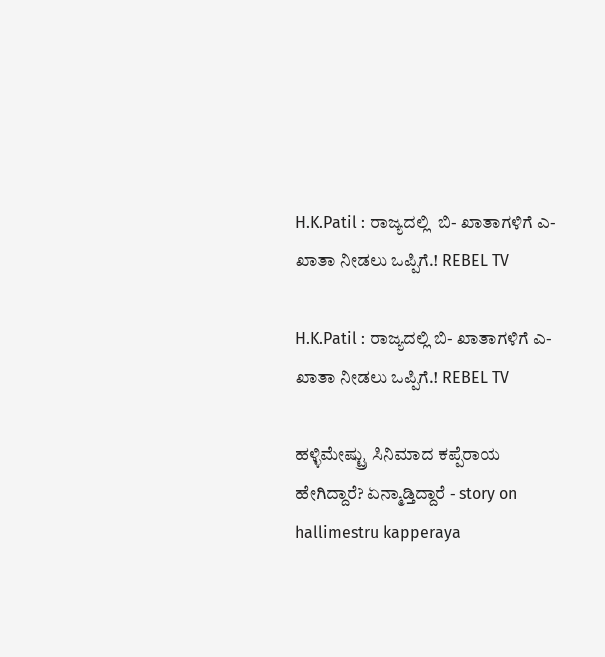H.K.Patil : ರಾಜ್ಯದಲ್ಲಿ  ಬಿ- ಖಾತಾಗಳಿಗೆ ಎ- ಖಾತಾ ನೀಡಲು ಒಪ್ಪಿಗೆ.! REBEL TV

H.K.Patil : ರಾಜ್ಯದಲ್ಲಿ ಬಿ- ಖಾತಾಗಳಿಗೆ ಎ- ಖಾತಾ ನೀಡಲು ಒಪ್ಪಿಗೆ.! REBEL TV

ಹಳ್ಳಿಮೇಷ್ಟ್ರು ಸಿನಿಮಾದ ಕಪ್ಪೆರಾಯ ಹೇಗಿದ್ದಾರೆ? ಏನ್ಮಾಡ್ತಿದ್ದಾರೆ - story on hallimestru kapperaya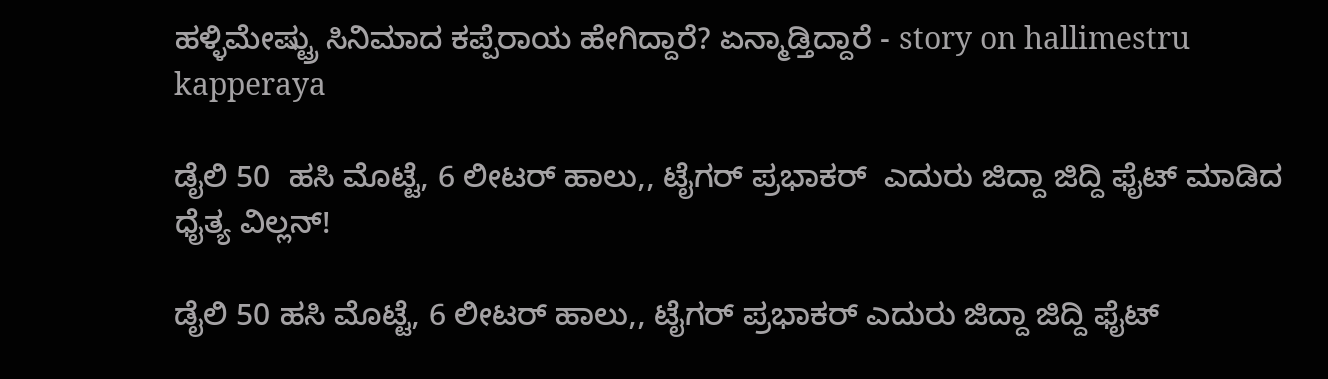ಹಳ್ಳಿಮೇಷ್ಟ್ರು ಸಿನಿಮಾದ ಕಪ್ಪೆರಾಯ ಹೇಗಿದ್ದಾರೆ? ಏನ್ಮಾಡ್ತಿದ್ದಾರೆ - story on hallimestru kapperaya

ಡೈಲಿ 50  ಹಸಿ ಮೊಟ್ಟೆ, 6 ಲೀಟರ್ ಹಾಲು,, ಟೈಗರ್ ಪ್ರಭಾಕರ್  ಎದುರು ಜಿದ್ದಾ ಜಿದ್ದಿ ಫೈಟ್ ಮಾಡಿದ ಧೈತ್ಯ ವಿಲ್ಲನ್!

ಡೈಲಿ 50 ಹಸಿ ಮೊಟ್ಟೆ, 6 ಲೀಟರ್ ಹಾಲು,, ಟೈಗರ್ ಪ್ರಭಾಕರ್ ಎದುರು ಜಿದ್ದಾ ಜಿದ್ದಿ ಫೈಟ್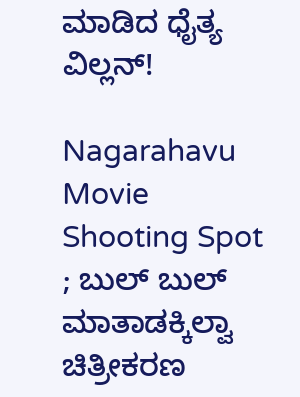ಮಾಡಿದ ಧೈತ್ಯ ವಿಲ್ಲನ್!

Nagarahavu Movie Shooting Spot ; ಬುಲ್ ಬುಲ್ ಮಾತಾಡಕ್ಕಿಲ್ವಾ ಚಿತ್ರೀಕರಣ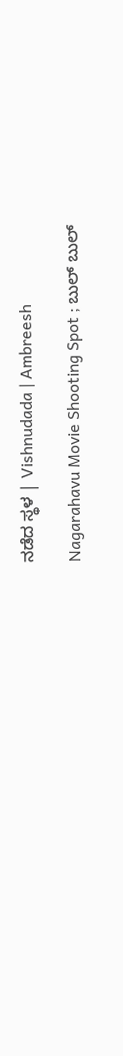ನಡೆದ ಸ್ಥಳ | Vishnudada | Ambreesh

Nagarahavu Movie Shooting Spot ; ಬುಲ್ ಬುಲ್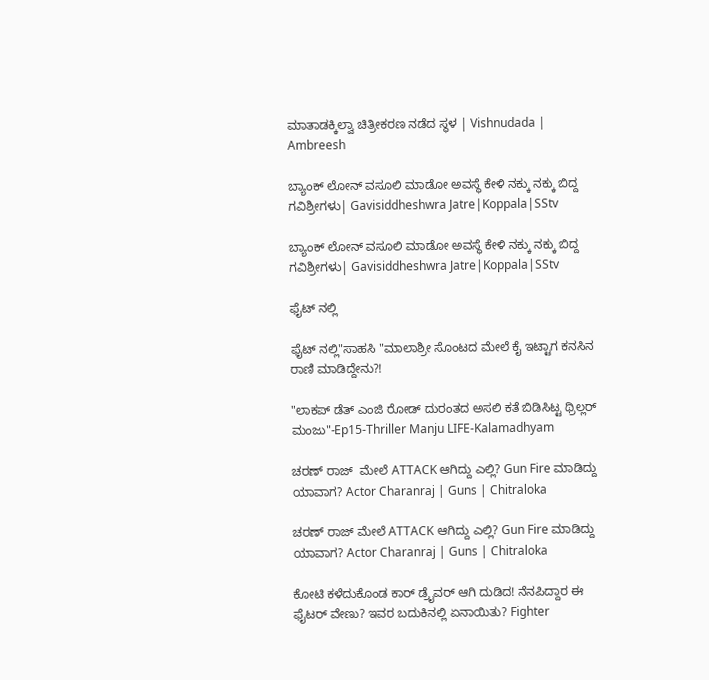ಮಾತಾಡಕ್ಕಿಲ್ವಾ ಚಿತ್ರೀಕರಣ ನಡೆದ ಸ್ಥಳ | Vishnudada | Ambreesh

ಬ್ಯಾಂಕ್ ಲೋನ್ ವಸೂಲಿ ಮಾಡೋ ಅವಸ್ಥೆ ಕೇಳಿ ನಕ್ಕು ನಕ್ಕು ಬಿದ್ದ ಗವಿಶ್ರೀಗಳು| Gavisiddheshwra Jatre|Koppala|SStv

ಬ್ಯಾಂಕ್ ಲೋನ್ ವಸೂಲಿ ಮಾಡೋ ಅವಸ್ಥೆ ಕೇಳಿ ನಕ್ಕು ನಕ್ಕು ಬಿದ್ದ ಗವಿಶ್ರೀಗಳು| Gavisiddheshwra Jatre|Koppala|SStv

ಫೈಟ್ ನಲ್ಲಿ

ಫೈಟ್ ನಲ್ಲಿ"ಸಾಹಸಿ "ಮಾಲಾಶ್ರೀ ಸೊಂಟದ ಮೇಲೆ ಕೈ ಇಟ್ಟಾಗ ಕನಸಿನ ರಾಣಿ ಮಾಡಿದ್ದೇನು?!

"ಲಾಕಪ್ ಡೆತ್ ಎಂಜಿ ರೋಡ್ ದುರಂತದ ಅಸಲಿ ಕತೆ ಬಿಡಿಸಿಟ್ಟ ಥ್ರಿಲ್ಲರ್ ಮಂಜು"-Ep15-Thriller Manju LIFE-Kalamadhyam

ಚರಣ್ ರಾಜ್  ಮೇಲೆ ATTACK ಆಗಿದ್ದು ಎಲ್ಲಿ? Gun Fire ಮಾಡಿದ್ದು ಯಾವಾಗ? Actor Charanraj | Guns | Chitraloka

ಚರಣ್ ರಾಜ್ ಮೇಲೆ ATTACK ಆಗಿದ್ದು ಎಲ್ಲಿ? Gun Fire ಮಾಡಿದ್ದು ಯಾವಾಗ? Actor Charanraj | Guns | Chitraloka

ಕೋಟಿ ಕಳೆದುಕೊಂಡ ಕಾರ್ ಡ್ರೈವರ್ ಆಗಿ ದುಡಿದ! ನೆನಪಿದ್ದಾರ ಈ ಫೈಟರ್ ವೇಣು? ಇವರ ಬದುಕಿನಲ್ಲಿ ಏನಾಯಿತು? Fighter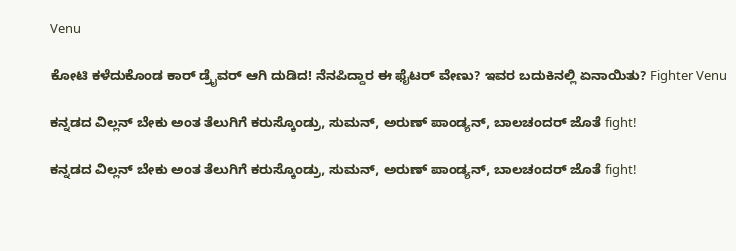Venu

ಕೋಟಿ ಕಳೆದುಕೊಂಡ ಕಾರ್ ಡ್ರೈವರ್ ಆಗಿ ದುಡಿದ! ನೆನಪಿದ್ದಾರ ಈ ಫೈಟರ್ ವೇಣು? ಇವರ ಬದುಕಿನಲ್ಲಿ ಏನಾಯಿತು? Fighter Venu

ಕನ್ನಡದ ವಿಲ್ಲನ್ ಬೇಕು ಅಂತ ತೆಲುಗಿಗೆ ಕರುಸ್ಕೊಂಡ್ರು, ಸುಮನ್, ಅರುಣ್ ಪಾಂಡ್ಯನ್, ಬಾಲಚಂದರ್ ಜೊತೆ fight!

ಕನ್ನಡದ ವಿಲ್ಲನ್ ಬೇಕು ಅಂತ ತೆಲುಗಿಗೆ ಕರುಸ್ಕೊಂಡ್ರು, ಸುಮನ್, ಅರುಣ್ ಪಾಂಡ್ಯನ್, ಬಾಲಚಂದರ್ ಜೊತೆ fight!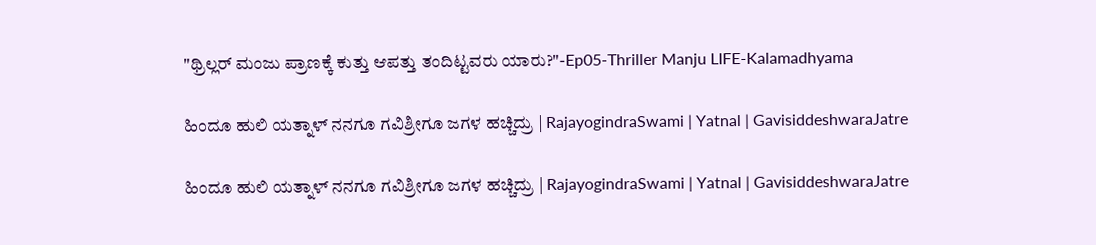"ಥ್ರಿಲ್ಲರ್ ಮಂಜು ಪ್ರಾಣಕ್ಕೆ ಕುತ್ತು ಆಪತ್ತು ತಂದಿಟ್ಟವರು ಯಾರು?"-Ep05-Thriller Manju LIFE-Kalamadhyama

ಹಿಂದೂ ಹುಲಿ ಯತ್ನಾಳ್ ನನಗೂ ಗವಿಶ್ರೀಗೂ ಜಗಳ ಹಚ್ಚಿದ್ರು | RajayogindraSwami | Yatnal | GavisiddeshwaraJatre

ಹಿಂದೂ ಹುಲಿ ಯತ್ನಾಳ್ ನನಗೂ ಗವಿಶ್ರೀಗೂ ಜಗಳ ಹಚ್ಚಿದ್ರು | RajayogindraSwami | Yatnal | GavisiddeshwaraJatre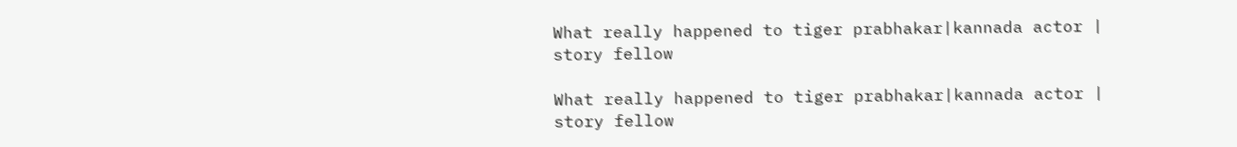What really happened to tiger prabhakar|kannada actor | story fellow

What really happened to tiger prabhakar|kannada actor | story fellow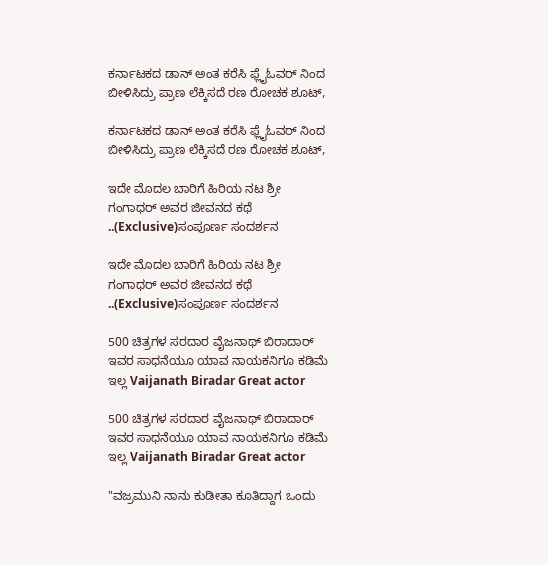ಕರ್ನಾಟಕದ ಡಾನ್ ಅಂತ ಕರೆಸಿ ಫ್ಲೈಓವರ್ ನಿಂದ ಬೀಳಿಸಿದ್ರು ಪ್ರಾಣ ಲೆಕ್ಕಿಸದೆ ರಣ ರೋಚಕ ಶೂಟ್,

ಕರ್ನಾಟಕದ ಡಾನ್ ಅಂತ ಕರೆಸಿ ಫ್ಲೈಓವರ್ ನಿಂದ ಬೀಳಿಸಿದ್ರು ಪ್ರಾಣ ಲೆಕ್ಕಿಸದೆ ರಣ ರೋಚಕ ಶೂಟ್,

ಇದೇ ಮೊದಲ ಬಾರಿಗೆ ಹಿರಿಯ ನಟ ಶ್ರೀ ಗಂಗಾಧರ್ ಅವರ ಜೀವನದ ಕಥೆ ..(Exclusive)ಸಂಪೂರ್ಣ ಸಂದರ್ಶನ

ಇದೇ ಮೊದಲ ಬಾರಿಗೆ ಹಿರಿಯ ನಟ ಶ್ರೀ ಗಂಗಾಧರ್ ಅವರ ಜೀವನದ ಕಥೆ ..(Exclusive)ಸಂಪೂರ್ಣ ಸಂದರ್ಶನ

500 ಚಿತ್ರಗಳ ಸರದಾರ ವೈಜನಾಥ್ ಬಿರಾದಾರ್ ಇವರ ಸಾಧನೆಯೂ ಯಾವ ನಾಯಕನಿಗೂ ಕಡಿಮೆ ಇಲ್ಲ Vaijanath Biradar Great actor

500 ಚಿತ್ರಗಳ ಸರದಾರ ವೈಜನಾಥ್ ಬಿರಾದಾರ್ ಇವರ ಸಾಧನೆಯೂ ಯಾವ ನಾಯಕನಿಗೂ ಕಡಿಮೆ ಇಲ್ಲ Vaijanath Biradar Great actor

"ವಜ್ರಮುನಿ ನಾನು ಕುಡೀತಾ ಕೂತಿದ್ದಾಗ ಒಂದು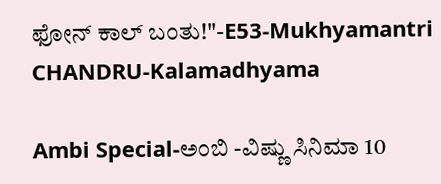ಫೋನ್ ಕಾಲ್ ಬಂತು!"-E53-Mukhyamantri CHANDRU-Kalamadhyama

Ambi Special-ಅಂಬಿ -ವಿಷ್ಣು ಸಿನಿಮಾ 10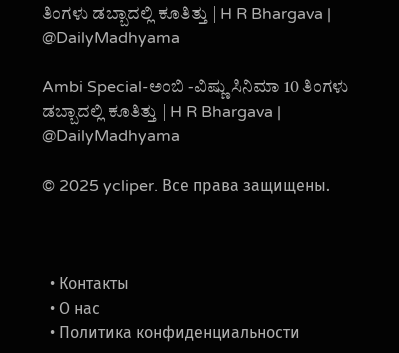ತಿಂಗಳು ಡಬ್ಬಾದಲ್ಲಿ ಕೂತಿತ್ತು | H R Bhargava | @DailyMadhyama

Ambi Special-ಅಂಬಿ -ವಿಷ್ಣು ಸಿನಿಮಾ 10 ತಿಂಗಳು ಡಬ್ಬಾದಲ್ಲಿ ಕೂತಿತ್ತು | H R Bhargava | @DailyMadhyama

© 2025 ycliper. Все права защищены.



  • Контакты
  • О нас
  • Политика конфиденциальности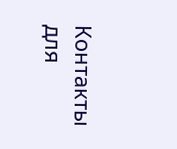Контакты для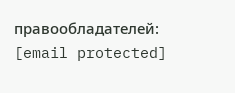правообладателей: [email protected]